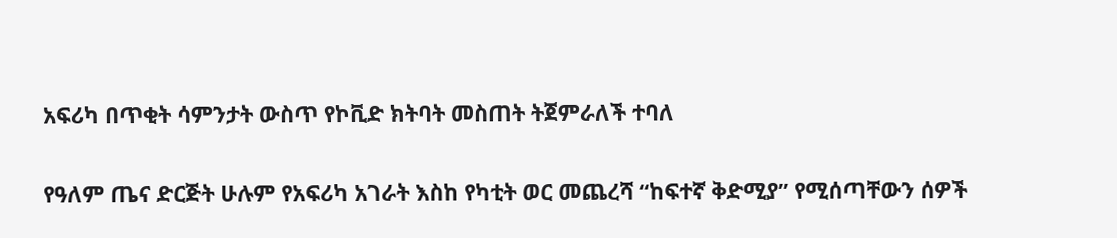አፍሪካ በጥቂት ሳምንታት ውስጥ የኮቪድ ክትባት መስጠት ትጀምራለች ተባለ

የዓለም ጤና ድርጅት ሁሉም የአፍሪካ አገራት እስከ የካቲት ወር መጨረሻ “ከፍተኛ ቅድሚያ” የሚሰጣቸውን ሰዎች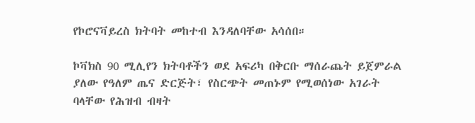የኮሮናቫይረስ ክትባት መከተብ እንዳለባቸው አሳሰበ።

ኮቫክስ 90 ሚሊየን ክትባቶችን ወደ አፍሪካ በቅርቡ ማሰራጨት ይጀምራል ያለው የዓለም ጤና ድርጅት፣ የስርጭት መጠኑም የሚወሰነው አገራት ባላቸው የሕዝብ ብዛት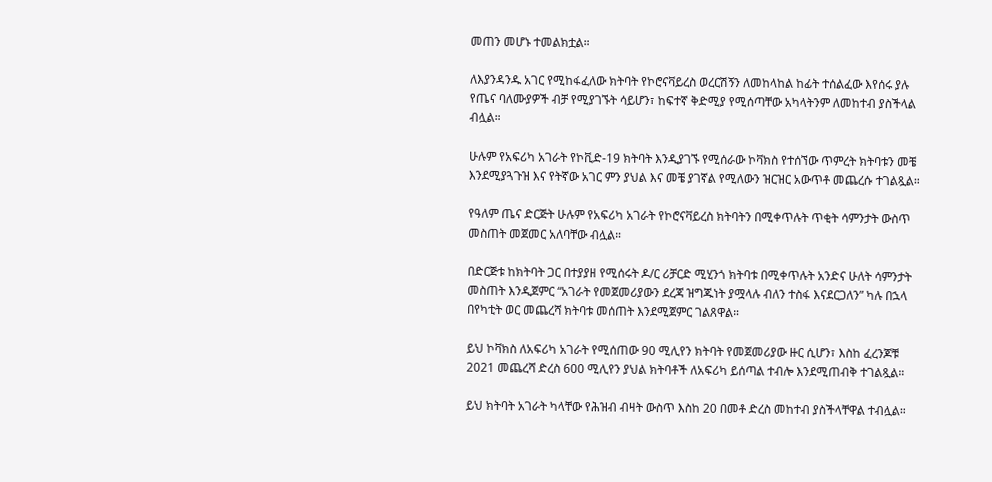መጠን መሆኑ ተመልክቷል።

ለእያንዳንዱ አገር የሚከፋፈለው ክትባት የኮሮናቫይረስ ወረርሽኝን ለመከላከል ከፊት ተሰልፈው እየሰሩ ያሉ የጤና ባለሙያዎች ብቻ የሚያገኙት ሳይሆን፣ ከፍተኛ ቅድሚያ የሚሰጣቸው አካላትንም ለመከተብ ያስችላል ብሏል።

ሁሉም የአፍሪካ አገራት የኮቪድ-19 ክትባት እንዲያገኙ የሚሰራው ኮቫክስ የተሰኘው ጥምረት ክትባቱን መቼ እንደሚያጓጉዝ እና የትኛው አገር ምን ያህል እና መቼ ያገኛል የሚለውን ዝርዝር አውጥቶ መጨረሱ ተገልጿል።

የዓለም ጤና ድርጅት ሁሉም የአፍሪካ አገራት የኮሮናቫይረስ ክትባትን በሚቀጥሉት ጥቂት ሳምንታት ውስጥ መስጠት መጀመር አለባቸው ብሏል።

በድርጅቱ ከክትባት ጋር በተያያዘ የሚሰሩት ዶ/ር ሪቻርድ ሚሂንጎ ክትባቱ በሚቀጥሉት አንድና ሁለት ሳምንታት መስጠት እንዲጀምር “አገራት የመጀመሪያውን ደረጃ ዝግጁነት ያሟላሉ ብለን ተስፋ እናደርጋለን” ካሉ በኋላ በየካቲት ወር መጨረሻ ክትባቱ መሰጠት እንደሚጀምር ገልጸዋል።

ይህ ኮቫክስ ለአፍሪካ አገራት የሚሰጠው 90 ሚሊየን ክትባት የመጀመሪያው ዙር ሲሆን፣ እስከ ፈረንጆቹ 2021 መጨረሻ ድረስ 600 ሚሊየን ያህል ክትባቶች ለአፍሪካ ይሰጣል ተብሎ እንደሚጠብቅ ተገልጿል።

ይህ ክትባት አገራት ካላቸው የሕዝብ ብዛት ውስጥ እስከ 20 በመቶ ድረስ መከተብ ያስችላቸዋል ተብሏል።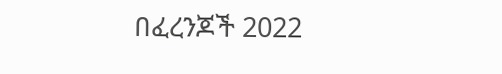በፈረንጆች 2022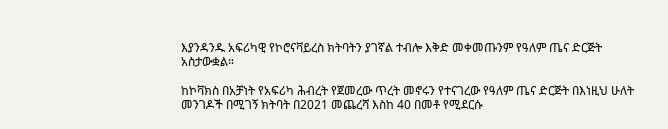እያንዳንዱ አፍሪካዊ የኮሮናቫይረስ ክትባትን ያገኛል ተብሎ እቅድ መቀመጡንም የዓለም ጤና ድርጅት አስታውቋል።

ከኮቫክስ በአቻነት የአፍሪካ ሕብረት የጀመረው ጥረት መኖሩን የተናገረው የዓለም ጤና ድርጅት በእነዚህ ሁለት መንገዶች በሚገኝ ክትባት በ2021 መጨረሻ እስከ 40 በመቶ የሚደርሱ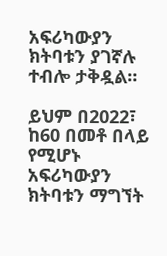አፍሪካውያን ክትባቱን ያገኛሉ ተብሎ ታቅዷል።

ይህም በ2022፣ ከ60 በመቶ በላይ የሚሆኑ አፍሪካውያን ክትባቱን ማግኘት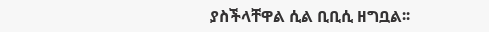ያስችላቸዋል ሲል ቢቢሲ ዘግቧል፡፡